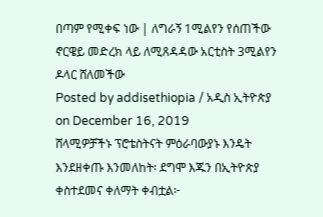በጣም የሚቀፍ ነው | ለግራኝ 1ሚልየን የሰጠችው ኖርዌይ መድረክ ላይ ለሚጸዳዳው አርቲስት 3ሚልየን ዶላር ሸለመችው
Posted by addisethiopia / አዲስ ኢትዮጵያ on December 16, 2019
ሸላሚዎቻችኑ ፕሮቴስትናት ምዕራባውያኑ እንዴት እንደዘቀጡ እንመለከት፡ ደግሞ እጁን በኢትዮጵያ ቀስተደመና ቀለማት ቀብቷል፦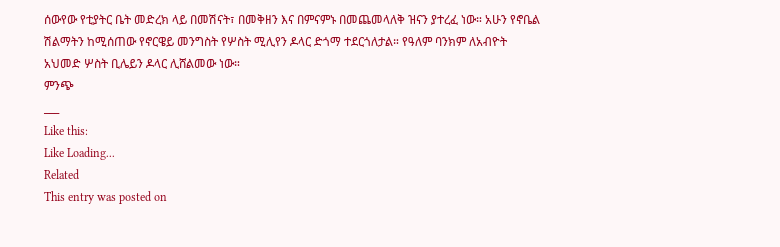ሰውየው የቲያትር ቤት መድረክ ላይ በመሽናት፣ በመቅዘን እና በምናምኑ በመጨመላለቅ ዝናን ያተረፈ ነው። አሁን የኖቤል ሽልማትን ከሚሰጠው የኖርዌይ መንግስት የሦስት ሚሊየን ዶላር ድጎማ ተደርጎለታል። የዓለም ባንክም ለአብዮት አህመድ ሦስት ቢሌይን ዶላር ሊሸልመው ነው።
ምንጭ
___
Like this:
Like Loading...
Related
This entry was posted on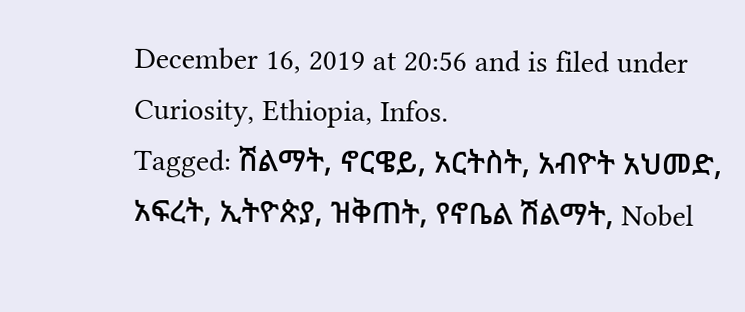December 16, 2019 at 20:56 and is filed under Curiosity, Ethiopia, Infos.
Tagged: ሽልማት, ኖርዌይ, አርትስት, አብዮት አህመድ, አፍረት, ኢትዮጵያ, ዝቅጠት, የኖቤል ሽልማት, Nobel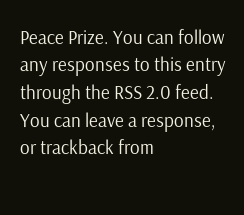Peace Prize. You can follow any responses to this entry through the RSS 2.0 feed.
You can leave a response, or trackback from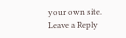your own site.
Leave a Reply